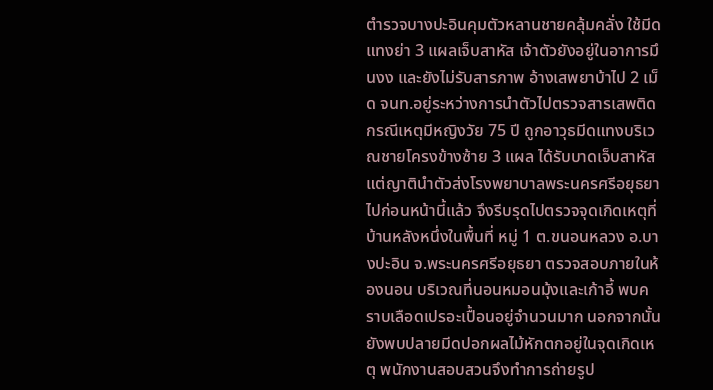ตำรวจบางปะอินคุมตัวหลานชายคลุ้มคลั่ง ใช้มีดแทงย่า 3 แผลเจ็บสาหัส เจ้าตัวยังอยู่ในอาการมึนงง และยังไม่รับสารภาพ อ้างเสพยาบ้าไป 2 เม็ด จนท.อยู่ระหว่างการนำตัวไปตรวจสารเสพติด
กรณีเหตุมีหญิงวัย 75 ปี ถูกอาวุธมีดแทงบริเวณชายโครงข้างซ้าย 3 แผล ได้รับบาดเจ็บสาหัส แต่ญาตินำตัวส่งโรงพยาบาลพระนครศรีอยุธยาไปก่อนหน้านี้แล้ว จึงรีบรุดไปตรวจจุดเกิดเหตุที่บ้านหลังหนึ่งในพื้นที่ หมู่ 1 ต.ขนอนหลวง อ.บางปะอิน จ.พระนครศรีอยุธยา ตรวจสอบภายในห้องนอน บริเวณที่นอนหมอนมุ้งและเก้าอี้ พบคราบเลือดเปรอะเปื้อนอยู่จำนวนมาก นอกจากนั้นยังพบปลายมีดปอกผลไม้หักตกอยู่ในจุดเกิดเหตุ พนักงานสอบสวนจึงทำการถ่ายรูป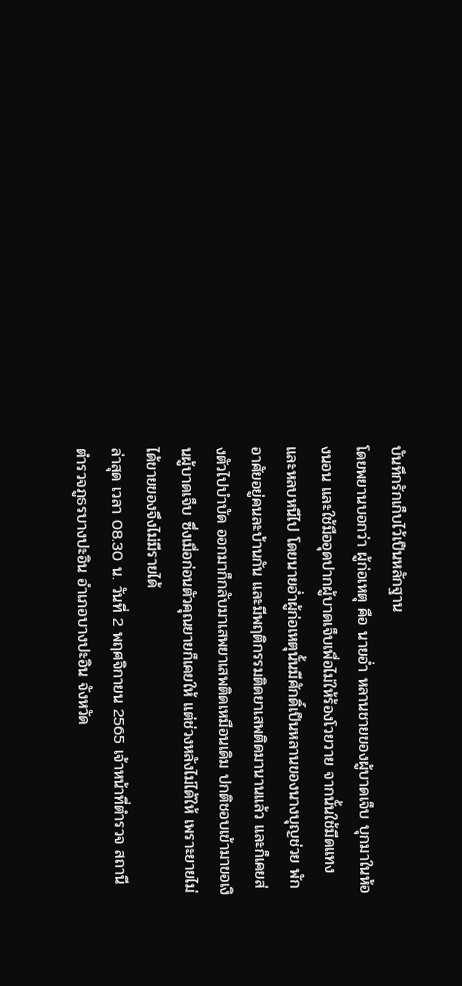บันทึกรักเก็บไว้เป็นหลักฐาน
โดยพยานบอกว่า ผู้ก่อเหตุ คือ นายอ่ำ หลานชายของผู้บาดเจ็บ บุกมาในห้องนอน และใช้มืออุดปากผู้บาดเจ็บเพื่อไม่ให้ร้องโวยวาย จากนั้นใช้มีดแทงและหลบหนีไป โดยนายอ่ำผู้ก่อเหตุนั้นมีศักดิ์เป็นหลานของนางบุญช่วย พักอาศัยอยู่คนละบ้านกัน และมีพฤติกรรมติดยาเสพติดมานานแล้ว และก็เคยส่งตัวไปบำบัด ออกมาก็กลับมาเสพยาเสพติดเหมือนเดิม ปกติชอบเข้ามาขอเงินผู้บาดเจ็บ ซึ่งเมื่อก่อนตัวคุณยายก็เคยให้ แต่ช่วงหลังไม่ได้ให้ เพราะยายไม่ได้ขายของจึงไม่มีรายได้
ล่าสุด เวลา 08.30 น. วันที่ 2 พฤศจิกายน 2565 เจ้าหน้าที่ตำรวจ สถานีตำรวจภูธรบางปะอิน อำเภอบางปะอิน จังหวัด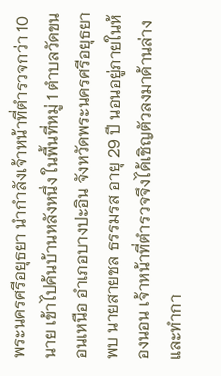พระนครศรีอยุธยา นำกำลังเจ้าหน้าที่ตำรวจกว่า 10 นาย เข้าไปค้นบ้านหลังหนึ่ง ในพื้นที่หมู่ 1 ตำบลวัดขนอนเหนือ อำเภอบางปะอิน จังหวัดพระนครศรีอยุธยา พบ นายสายชล ธรรมรส อายุ 29 ปี นอนอยู่ภายในห้องนอน เจ้าหน้าที่ตำรวจจึงได้เชิญตัวลงมาด้านล่าง และทำกา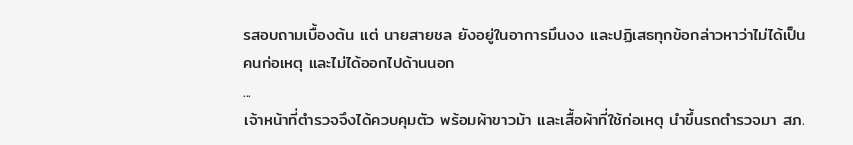รสอบถามเบื้องต้น แต่ นายสายชล ยังอยู่ในอาการมึนงง และปฏิเสธทุกข้อกล่าวหาว่าไม่ได้เป็นคนก่อเหตุ และไม่ได้ออกไปด้านนอก
...
เจ้าหน้าที่ตำรวจจึงได้ควบคุมตัว พร้อมผ้าขาวม้า และเสื้อผ้าที่ใช้ก่อเหตุ นำขึ้นรถตำรวจมา สภ.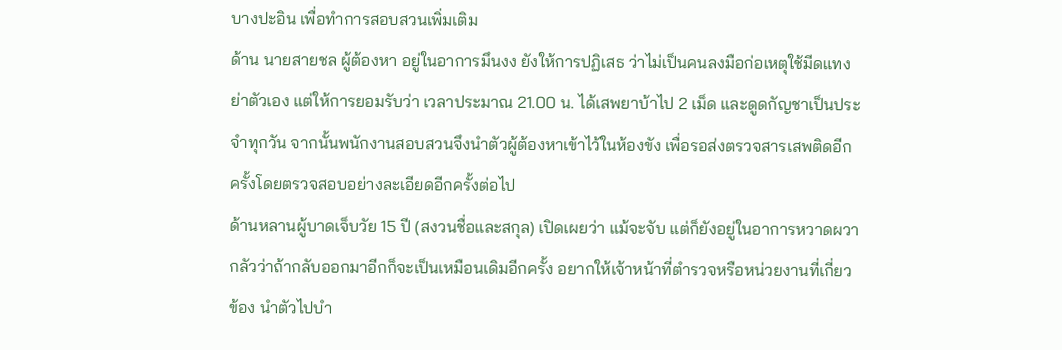บางปะอิน เพื่อทำการสอบสวนเพิ่มเติม
ด้าน นายสายชล ผู้ต้องหา อยู่ในอาการมึนงง ยังให้การปฏิเสธ ว่าไม่เป็นคนลงมือก่อเหตุใช้มีดแทงย่าตัวเอง แต่ให้การยอมรับว่า เวลาประมาณ 21.00 น. ได้เสพยาบ้าไป 2 เม็ด และดูดกัญชาเป็นประจำทุกวัน จากนั้นพนักงานสอบสวนจึงนำตัวผู้ต้องหาเข้าไว้ในห้องขัง เพื่อรอส่งตรวจสารเสพติดอีกครั้งโดยตรวจสอบอย่างละเอียดอีกครั้งต่อไป
ด้านหลานผู้บาดเจ็บวัย 15 ปี (สงวนชื่อและสกุล) เปิดเผยว่า แม้จะจับ แต่ก็ยังอยู่ในอาการหวาดผวา กลัวว่าถ้ากลับออกมาอีกก็จะเป็นเหมือนเดิมอีกครั้ง อยากให้เจ้าหน้าที่ตำรวจหรือหน่วยงานที่เกี่ยวข้อง นำตัวไปบำ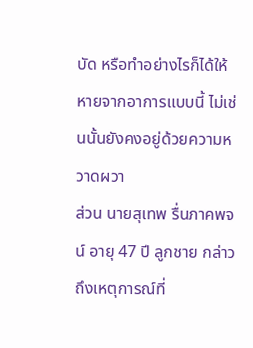บัด หรือทำอย่างไรก็ได้ให้หายจากอาการแบบนี้ ไม่เช่นนั้นยังคงอยู่ด้วยความหวาดผวา
ส่วน นายสุเทพ รื่นภาคพจน์ อายุ 47 ปี ลูกชาย กล่าวถึงเหตุการณ์ที่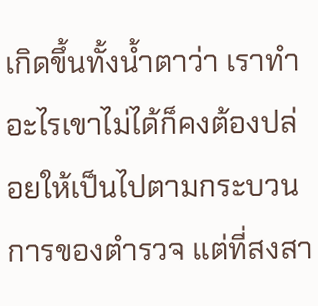เกิดขึ้นทั้งน้ำตาว่า เราทำอะไรเขาไม่ได้ก็คงต้องปล่อยให้เป็นไปตามกระบวนการของตำรวจ แต่ที่สงสา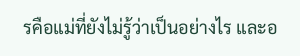รคือแม่ที่ยังไม่รู้ว่าเป็นอย่างไร และอ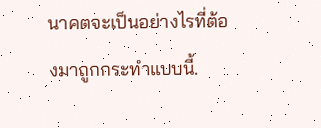นาคตจะเป็นอย่างไรที่ต้องมาถูกกระทำแบบนี้.